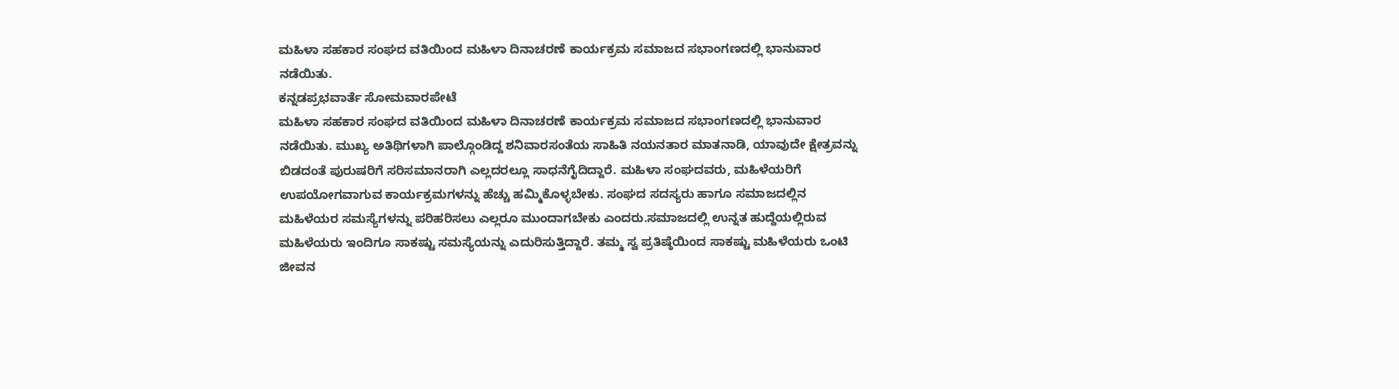ಮಹಿಳಾ ಸಹಕಾರ ಸಂಘದ ವತಿಯಿಂದ ಮಹಿಳಾ ದಿನಾಚರಣೆ ಕಾರ್ಯಕ್ರಮ ಸಮಾಜದ ಸಭಾಂಗಣದಲ್ಲಿ ಭಾನುವಾರ ನಡೆಯಿತು.
ಕನ್ನಡಪ್ರಭವಾರ್ತೆ ಸೋಮವಾರಪೇಟೆ
ಮಹಿಳಾ ಸಹಕಾರ ಸಂಘದ ವತಿಯಿಂದ ಮಹಿಳಾ ದಿನಾಚರಣೆ ಕಾರ್ಯಕ್ರಮ ಸಮಾಜದ ಸಭಾಂಗಣದಲ್ಲಿ ಭಾನುವಾರ ನಡೆಯಿತು. ಮುಖ್ಯ ಅತಿಥಿಗಳಾಗಿ ಪಾಲ್ಗೊಂಡಿದ್ದ ಶನಿವಾರಸಂತೆಯ ಸಾಹಿತಿ ನಯನತಾರ ಮಾತನಾಡಿ, ಯಾವುದೇ ಕ್ಷೇತ್ರವನ್ನು ಬಿಡದಂತೆ ಪುರುಷರಿಗೆ ಸರಿಸಮಾನರಾಗಿ ಎಲ್ಲದರಲ್ಲೂ ಸಾಧನೆಗೈದಿದ್ದಾರೆ. ಮಹಿಳಾ ಸಂಘದವರು, ಮಹಿಳೆಯರಿಗೆ ಉಪಯೋಗವಾಗುವ ಕಾರ್ಯಕ್ರಮಗಳನ್ನು ಹೆಚ್ಚು ಹಮ್ಮಿಕೊಳ್ಳಬೇಕು. ಸಂಘದ ಸದಸ್ಯರು ಹಾಗೂ ಸಮಾಜದಲ್ಲಿನ ಮಹಿಳೆಯರ ಸಮಸ್ಯೆಗಳನ್ನು ಪರಿಹರಿಸಲು ಎಲ್ಲರೂ ಮುಂದಾಗಬೇಕು ಎಂದರು.ಸಮಾಜದಲ್ಲಿ ಉನ್ನತ ಹುದ್ದೆಯಲ್ಲಿರುವ ಮಹಿಳೆಯರು ಇಂದಿಗೂ ಸಾಕಷ್ಟು ಸಮಸ್ಯೆಯನ್ನು ಎದುರಿಸುತ್ತಿದ್ದಾರೆ. ತಮ್ಮ ಸ್ವ ಪ್ರತಿಷ್ಠೆಯಿಂದ ಸಾಕಷ್ಟು ಮಹಿಳೆಯರು ಒಂಟಿ ಜೀವನ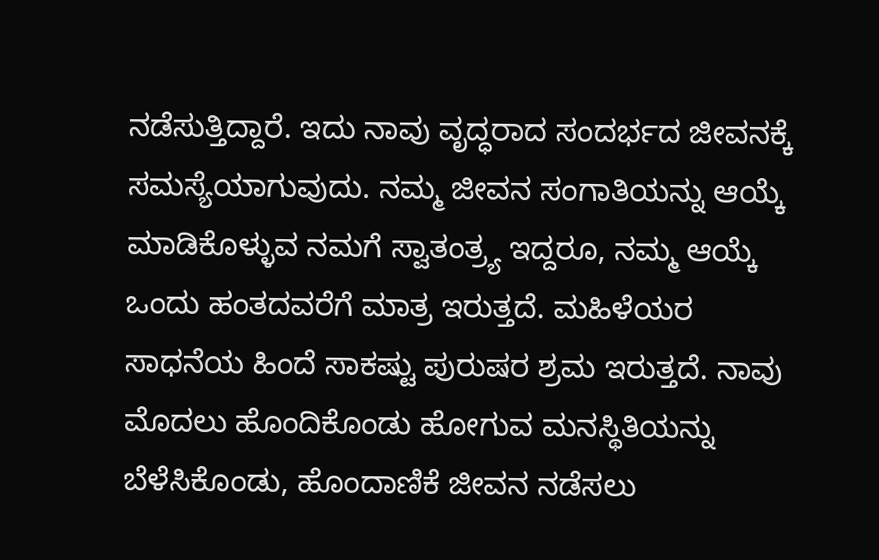ನಡೆಸುತ್ತಿದ್ದಾರೆ. ಇದು ನಾವು ವೃದ್ಧರಾದ ಸಂದರ್ಭದ ಜೀವನಕ್ಕೆ ಸಮಸ್ಯೆಯಾಗುವುದು. ನಮ್ಮ ಜೀವನ ಸಂಗಾತಿಯನ್ನು ಆಯ್ಕೆ ಮಾಡಿಕೊಳ್ಳುವ ನಮಗೆ ಸ್ವಾತಂತ್ರ್ಯ ಇದ್ದರೂ, ನಮ್ಮ ಆಯ್ಕೆ ಒಂದು ಹಂತದವರೆಗೆ ಮಾತ್ರ ಇರುತ್ತದೆ. ಮಹಿಳೆಯರ ಸಾಧನೆಯ ಹಿಂದೆ ಸಾಕಷ್ಟು ಪುರುಷರ ಶ್ರಮ ಇರುತ್ತದೆ. ನಾವು ಮೊದಲು ಹೊಂದಿಕೊಂಡು ಹೋಗುವ ಮನಸ್ಥಿತಿಯನ್ನು ಬೆಳೆಸಿಕೊಂಡು, ಹೊಂದಾಣಿಕೆ ಜೀವನ ನಡೆಸಲು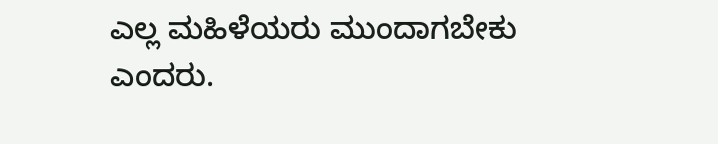ಎಲ್ಲ ಮಹಿಳೆಯರು ಮುಂದಾಗಬೇಕು ಎಂದರು.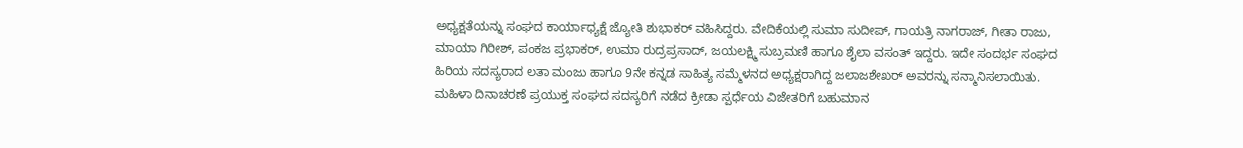ಅಧ್ಯಕ್ಷತೆಯನ್ನು ಸಂಘದ ಕಾರ್ಯಾಧ್ಯಕ್ಷೆ ಜ್ಯೋತಿ ಶುಭಾಕರ್ ವಹಿಸಿದ್ದರು. ವೇದಿಕೆಯಲ್ಲಿ ಸುಮಾ ಸುದೀಪ್, ಗಾಯತ್ರಿ ನಾಗರಾಜ್, ಗೀತಾ ರಾಜು, ಮಾಯಾ ಗಿರೀಶ್, ಪಂಕಜ ಪ್ರಭಾಕರ್, ಉಮಾ ರುದ್ರಪ್ರಸಾದ್, ಜಯಲಕ್ಷ್ಮಿ ಸುಬ್ರಮಣಿ ಹಾಗೂ ಶೈಲಾ ವಸಂತ್ ಇದ್ದರು. ಇದೇ ಸಂದರ್ಭ ಸಂಘದ ಹಿರಿಯ ಸದಸ್ಯರಾದ ಲತಾ ಮಂಜು ಹಾಗೂ 9ನೇ ಕನ್ನಡ ಸಾಹಿತ್ಯ ಸಮ್ಮೆಳನದ ಅಧ್ಯಕ್ಷರಾಗಿದ್ದ ಜಲಾಜಶೇಖರ್ ಅವರನ್ನು ಸನ್ಮಾನಿಸಲಾಯಿತು. ಮಹಿಳಾ ದಿನಾಚರಣೆ ಪ್ರಯುಕ್ತ ಸಂಘದ ಸದಸ್ಯರಿಗೆ ನಡೆದ ಕ್ರೀಡಾ ಸ್ಪರ್ಧೆಯ ವಿಜೇತರಿಗೆ ಬಹುಮಾನ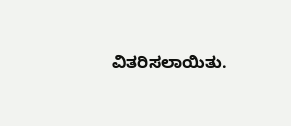ವಿತರಿಸಲಾಯಿತು.